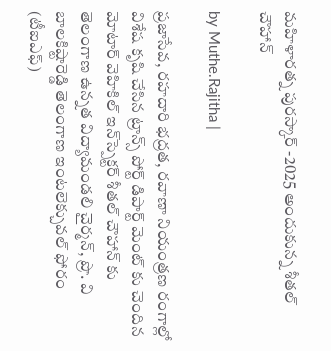మహిళారత్న పురస్కార్ -2025 అందుకున్న శీతల్ చౌహాన్

by Muthe.Rajitha |

ప్రజాసేవ, రహదారి భద్రత, రవాణా నియంత్రణ రంగాల్లో విశేష కృషి చేసిన ట్రాన్స్ పోర్ట్ డిపార్ట్ మెంట్ కు చెందిన మోటార్ వెహికిల్ ఇన్‌స్పెక్టర్ శీతల్ చౌహాన్ కు తెలంగాణ ఉన్నత విద్యామండలి చైర్మన్, ప్రొ. వి బాలకిష్టారెడ్డి తెలంగాణ ఇంటలెక్చువల్ ఫోరం (టీఐఎఫ్)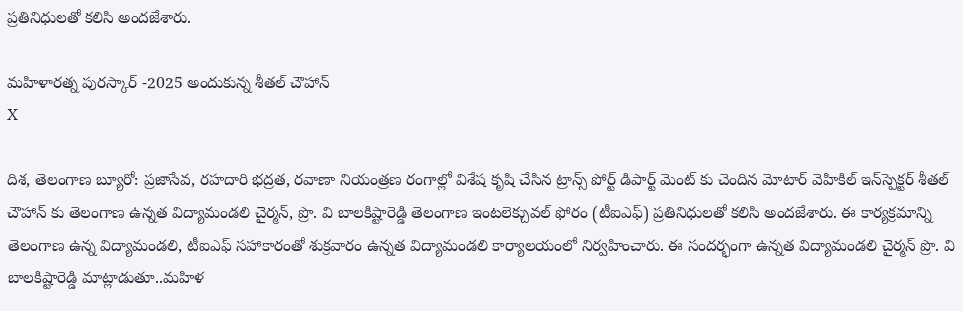ప్రతినిధులతో కలిసి అందజేశారు.

మహిళారత్న పురస్కార్ -2025 అందుకున్న శీతల్ చౌహాన్
X

దిశ, తెలంగాణ బ్యూరో: ప్రజాసేవ, రహదారి భద్రత, రవాణా నియంత్రణ రంగాల్లో విశేష కృషి చేసిన ట్రాన్స్ పోర్ట్ డిపార్ట్ మెంట్ కు చెందిన మోటార్ వెహికిల్ ఇన్‌స్పెక్టర్ శీతల్ చౌహాన్ కు తెలంగాణ ఉన్నత విద్యామండలి చైర్మన్, ప్రొ. వి బాలకిష్టారెడ్డి తెలంగాణ ఇంటలెక్చువల్ ఫోరం (టీఐఎఫ్) ప్రతినిధులతో కలిసి అందజేశారు. ఈ కార్యక్రమాన్ని తెలంగాణ ఉన్న విద్యామండలి, టీఐఎఫ్ సహాకారంతో శుక్రవారం ఉన్నత విద్యామండలి కార్యాలయంలో నిర్వహించారు. ఈ సందర్భంగా ఉన్నత విద్యామండలి చైర్మన్ ప్రొ. వి బాలకిష్టారెడ్డి మాట్లాడుతూ..మహిళ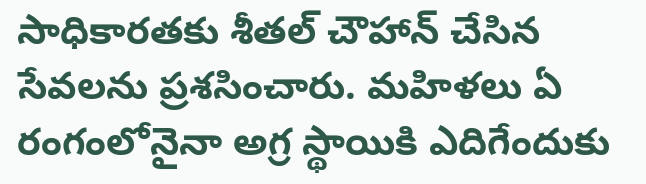సాధికారతకు శీతల్ చౌహాన్ చేసిన సేవలను ప్రశసించారు. మహిళలు ఏ రంగంలోనైనా అగ్ర స్థాయికి ఎదిగేందుకు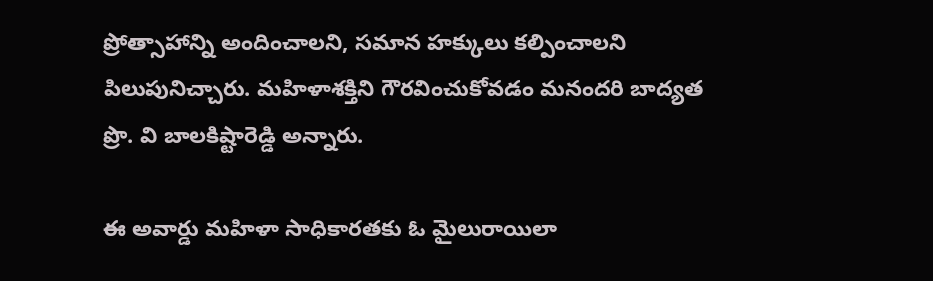ప్రోత్సాహాన్ని అందించాలని, సమాన హక్కులు కల్పించాలని పిలుపునిచ్చారు. మహిళాశక్తిని గౌరవించుకోవడం మనందరి బాద్యత ప్రొ. వి బాలకిష్టారెడ్డి అన్నారు.

ఈ అవార్డు మహిళా సాధికారతకు ఓ మైలురాయిలా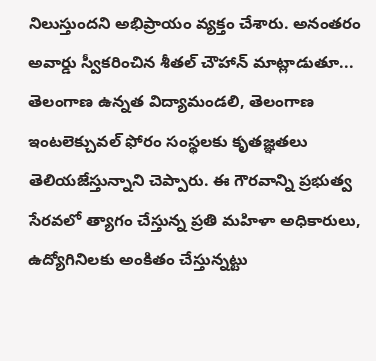నిలుస్తుందని అభిప్రాయం వ్యక్తం చేశారు. అనంతరం అవార్డు స్వీకరించిన శీతల్ చౌహాన్ మాట్లాడుతూ... తెలంగాణ ఉన్నత విద్యామండలి, తెలంగాణ ఇంటలెక్చువల్ ఫోరం సంస్థలకు కృతజ్ఞతలు తెలియజేస్తున్నాని చెప్పారు. ఈ గౌరవాన్ని ప్రభుత్వ సేరవలో త్యాగం చేస్తున్న ప్రతి మహిళా అధికారులు, ఉద్యోగినిలకు అంకితం చేస్తున్నట్టు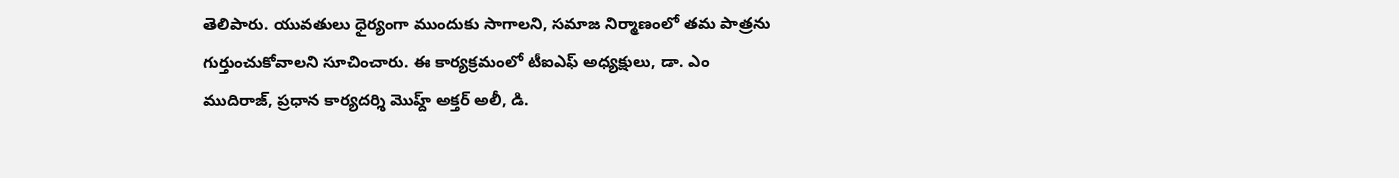తెలిపారు. యువతులు ధైర్యంగా ముందుకు సాగాలని, సమాజ నిర్మాణంలో తమ పాత్రను గుర్తుంచుకోవాలని సూచించారు. ఈ కార్యక్రమంలో టీఐఎఫ్ అధ్యక్షులు, డా. ఎం ముదిరాజ్, ప్రధాన కార్యదర్శి మొహ్ద్ అక్తర్ అలీ, డి.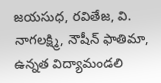జయసుధ, రవితేజ, వి. నాగలక్ష్మి, నౌషీన్ ఫాతిమా, ఉన్నత విద్యామండలి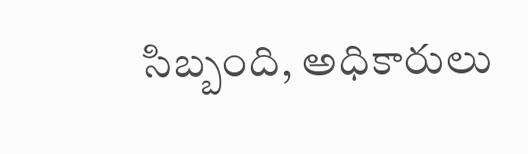సిబ్బంది, అధికారులు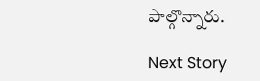పాల్గొన్నారు.

Next Story